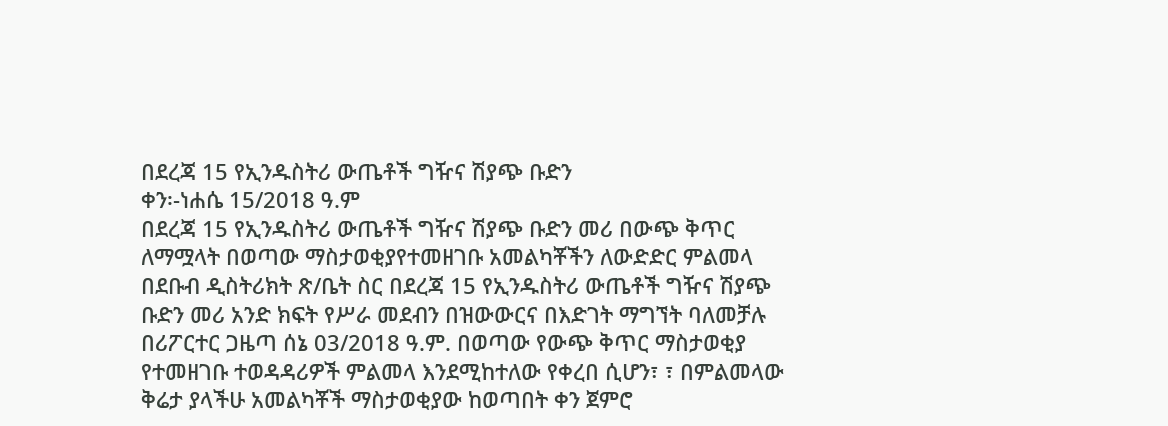በደረጃ 15 የኢንዱስትሪ ውጤቶች ግዥና ሽያጭ ቡድን
ቀን፡-ነሐሴ 15/2018 ዓ.ም
በደረጃ 15 የኢንዱስትሪ ውጤቶች ግዥና ሽያጭ ቡድን መሪ በውጭ ቅጥር ለማሟላት በወጣው ማስታወቂያየተመዘገቡ አመልካቾችን ለውድድር ምልመላ
በደቡብ ዲስትሪክት ጽ/ቤት ስር በደረጃ 15 የኢንዱስትሪ ውጤቶች ግዥና ሽያጭ ቡድን መሪ አንድ ክፍት የሥራ መደብን በዝውውርና በእድገት ማግኘት ባለመቻሉ በሪፖርተር ጋዜጣ ሰኔ 03/2018 ዓ.ም. በወጣው የውጭ ቅጥር ማስታወቂያ የተመዘገቡ ተወዳዳሪዎች ምልመላ እንደሚከተለው የቀረበ ሲሆን፣ ፣ በምልመላው ቅሬታ ያላችሁ አመልካቾች ማስታወቂያው ከወጣበት ቀን ጀምሮ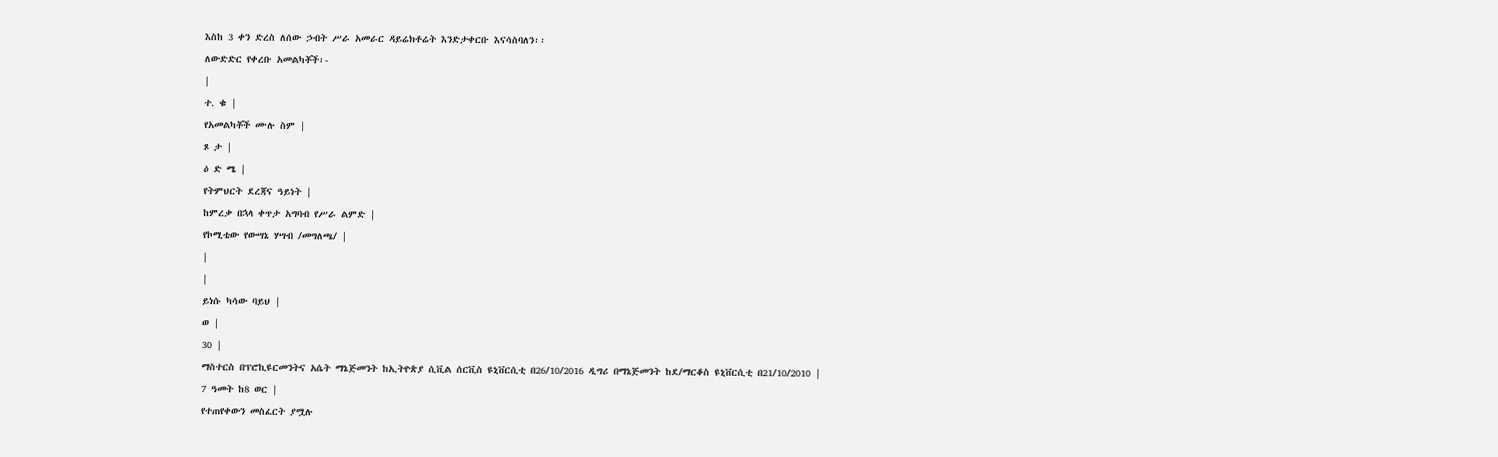እስከ 3 ቀን ድረስ ለሰው ኃብት ሥራ አመራር ዳይሬክቶሬት እንድታቀርቡ እናሳስባለን፡፡
ለውድድር የቀረቡ አመልካቾች፡-
|
ተ. ቁ |
የአመልካቾች ሙሉ ስም |
ጾ ታ |
ዕ ድ ሜ |
የትምህርት ደረጃና ዓይነት |
ከምረቃ በኋላ ቀጥታ አግባብ የሥራ ልምድ |
የኮሚቴው የውሣኔ ሃሣብ /መግለጫ/ |
|
|
ይነሱ ካሳው ባይህ |
ወ |
30 |
ማስተርስ በፕሮኪዩርመንትና አሴት ማኔጅመንት ከኢትዮጵያ ሲቪል ሰርቪስ ዩኒቨርሲቲ በ26/10/2016 ዲግሪ በማኔጅመንት ከደ/ማርቆስ ዩኒቨርሲቲ በ21/10/2010 |
7 ዓመት ከ8 ወር |
የተጠየቀውን መስፈርት ያሟሉ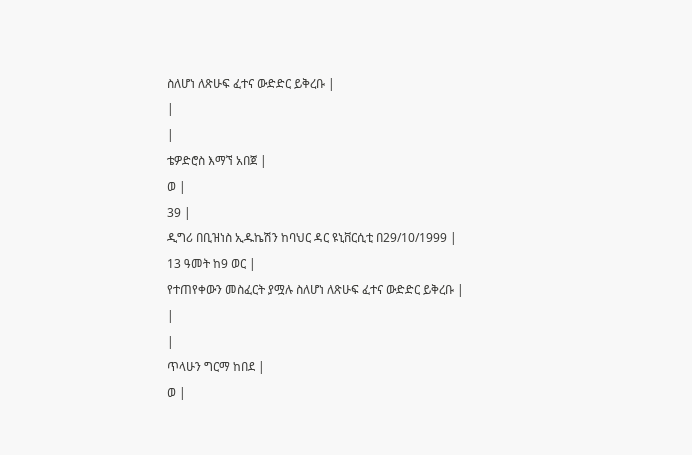ስለሆነ ለጽሁፍ ፈተና ውድድር ይቅረቡ |
|
|
ቴዎድሮስ እማኘ አበጀ |
ወ |
39 |
ዲግሪ በቢዝነስ ኢዱኬሽን ከባህር ዳር ዩኒቨርሲቲ በ29/10/1999 |
13 ዓመት ከ9 ወር |
የተጠየቀውን መስፈርት ያሟሉ ስለሆነ ለጽሁፍ ፈተና ውድድር ይቅረቡ |
|
|
ጥላሁን ግርማ ከበደ |
ወ |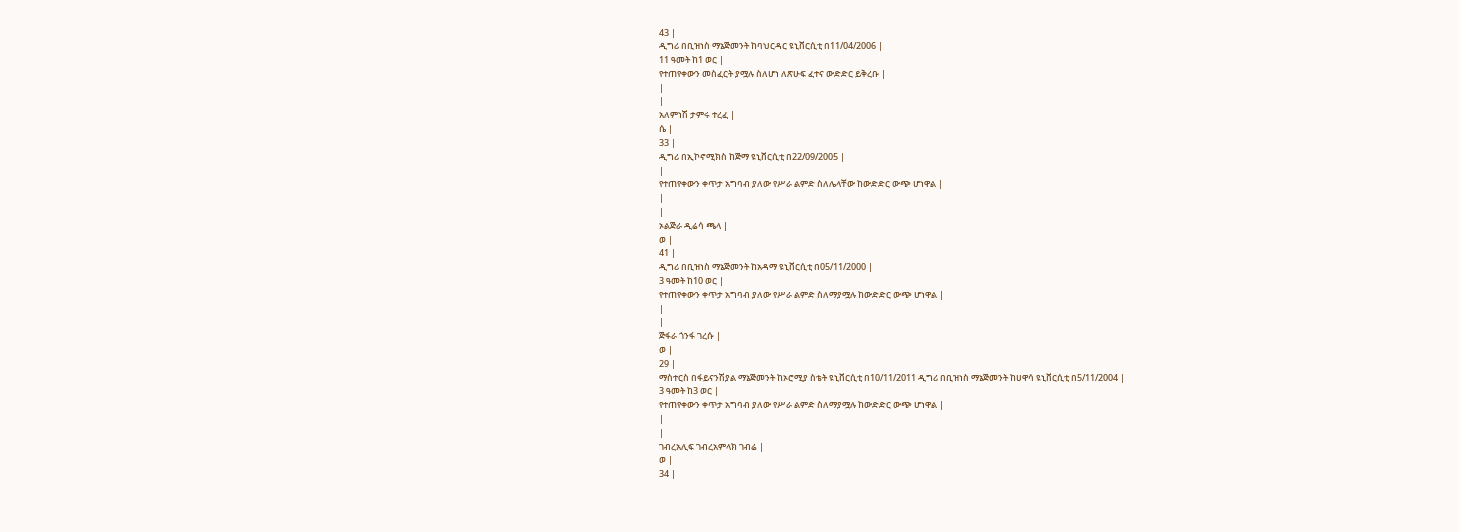43 |
ዲግሪ በቢዝነስ ማኔጅመንት ከባህርዳር ዩኒቨርሲቲ በ11/04/2006 |
11 ዓመት ከ1 ወር |
የተጠየቀውን መስፈርት ያሟሉ ስለሆነ ለጽሁፍ ፈተና ውድድር ይቅረቡ |
|
|
አለምነሽ ታምሩ ተረፈ |
ሴ |
33 |
ዲግሪ በኢኮኖሚክስ ከጅማ ዩኒቨርሲቲ በ22/09/2005 |
|
የተጠየቀውን ቀጥታ አግባብ ያለው የሥራ ልምድ ስለሌላቸው ከውድድር ውጭ ሆነዋል |
|
|
ኦልጅራ ዲሬሳ ጫላ |
ወ |
41 |
ዲግሪ በቢዝነስ ማኔጅመንት ከአዳማ ዩኒቨርሲቲ በ05/11/2000 |
3 ዓመት ከ10 ወር |
የተጠየቀውን ቀጥታ አግባብ ያለው የሥራ ልምድ ስለማያሟሉ ከውድድር ውጭ ሆነዋል |
|
|
ጅፋራ ጎንፋ ገረሱ |
ወ |
29 |
ማስተርስ በፋይናንሽያል ማኔጅመንት ከኦሮሚያ ስቴት ዩኒቨርሲቲ በ10/11/2011 ዲግሪ በቢዝነስ ማኔጅመንት ከሀዋሳ ዩኒቨርሲቲ በ5/11/2004 |
3 ዓመት ከ3 ወር |
የተጠየቀውን ቀጥታ አግባብ ያለው የሥራ ልምድ ስለማያሟሉ ከውድድር ውጭ ሆነዋል |
|
|
ገብረአሊፍ ገብረአምላክ ገብሬ |
ወ |
34 |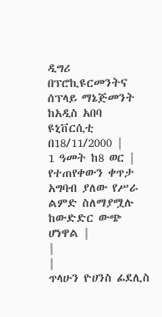ዲግሪ በፕሮኪዩርመንትና ሰፕላይ ማኔጅመንት ከአዲስ አበባ ዩኒቨርሲቲ በ18/11/2000 |
1 ዓመት ከ8 ወር |
የተጠየቀውን ቀጥታ አግባብ ያለው የሥራ ልምድ ስለማያሟሉ ከውድድር ውጭ ሆነዋል |
|
|
ጥላሁን ዮሀንስ ፊደሊስ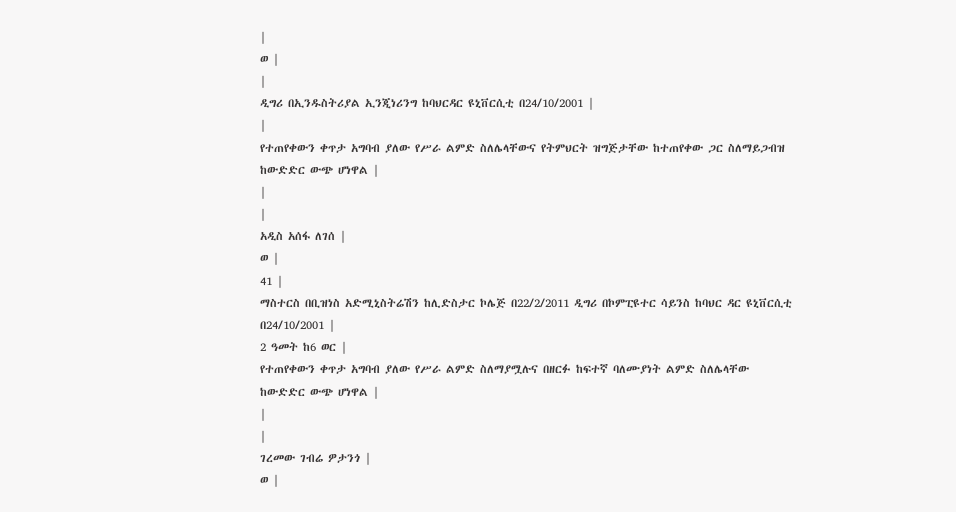|
ወ |
|
ዲግሪ በኢንዱስትሪያል ኢንጂነሪንግ ከባህርዳር ዩኒቨርሲቲ በ24/10/2001 |
|
የተጠየቀውን ቀጥታ አግባብ ያለው የሥራ ልምድ ስለሌላቸውና የትምህርት ዝግጅታቸው ከተጠየቀው ጋር ስለማይጋብዝ ከውድድር ውጭ ሆነዋል |
|
|
አዲስ አሰፋ ለገሰ |
ወ |
41 |
ማስተርስ በቢዝነስ አድሚኒስትሬሽን ከሊድስታር ኮሌጅ በ22/2/2011 ዲግሪ በኮምፒዩተር ሳይንስ ከባህር ዳር ዩኒቨርሲቲ በ24/10/2001 |
2 ዓመት ከ6 ወር |
የተጠየቀውን ቀጥታ አግባብ ያለው የሥራ ልምድ ስለማያሟሉና በዘርፉ ከፍተኛ ባለሙያነት ልምድ ስለሌላቸው ከውድድር ውጭ ሆነዋል |
|
|
ገረመው ገብሬ ዎታንጎ |
ወ |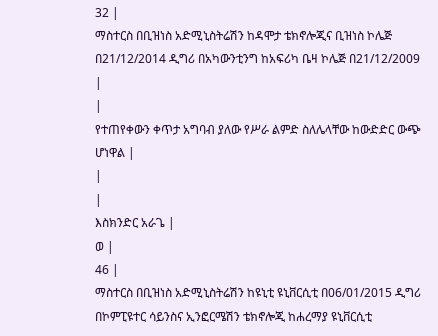32 |
ማስተርስ በቢዝነስ አድሚኒስትሬሽን ከዳሞታ ቴክኖሎጂና ቢዝነስ ኮሌጅ በ21/12/2014 ዲግሪ በአካውንቲንግ ከአፍሪካ ቤዛ ኮሌጅ በ21/12/2009 |
|
የተጠየቀውን ቀጥታ አግባብ ያለው የሥራ ልምድ ስለሌላቸው ከውድድር ውጭ ሆነዋል |
|
|
እስክንድር አራጌ |
ወ |
46 |
ማስተርስ በቢዝነስ አድሚኒስትሬሽን ከዩኒቲ ዩኒቨርሲቲ በ06/01/2015 ዲግሪ በኮምፒዩተር ሳይንስና ኢንፎርሜሽን ቴክኖሎጂ ከሐረማያ ዩኒቨርሲቲ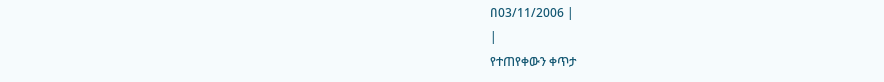በ03/11/2006 |
|
የተጠየቀውን ቀጥታ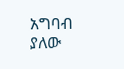አግባብ ያለው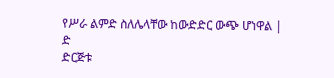የሥራ ልምድ ስለሌላቸው ከውድድር ውጭ ሆነዋል |
ድ
ድርጅቱ